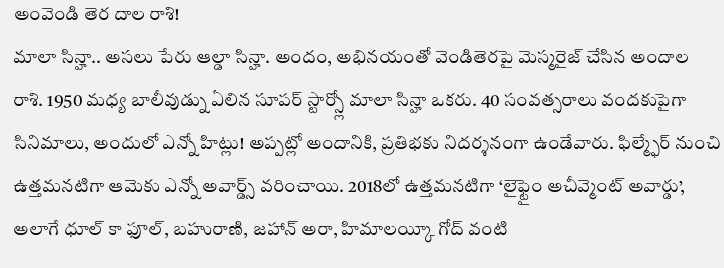అంవెండి తెర దాల రాశి!
మాలా సిన్హా.. అసలు పేరు ఆల్డా సిన్హా. అందం, అభినయంతో వెండితెరపై మెస్మరైజ్ చేసిన అందాల రాశి. 1950 మధ్య బాలీవుడ్ను ఏలిన సూపర్ స్టార్స్లో మాలా సిన్హా ఒకరు. 40 సంవత్సరాలు వందకుపైగా
సినిమాలు, అందులో ఎన్నో హిట్లు! అప్పట్లో అందానికి, ప్రతిభకు నిదర్శనంగా ఉండేవారు. ఫిల్మ్ఫేర్ నుంచి ఉత్తమనటిగా ఆమెకు ఎన్నో అవార్డ్స్ వరించాయి. 2018లో ఉత్తమనటిగా ‘లైఫ్టైం అచీవ్మెంట్ అవార్డు’, అలాగే ధూల్ కా ఫూల్, బహురాణి, జహాన్ అరా, హిమాలయ్కీ గోద్ వంటి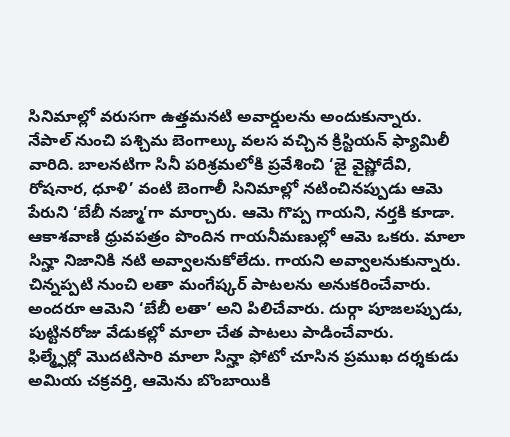సినిమాల్లో వరుసగా ఉత్తమనటి అవార్డులను అందుకున్నారు.
నేపాల్ నుంచి పశ్చిమ బెంగాల్కు వలస వచ్చిన క్రిస్టియన్ ఫ్యామిలీ వారిది. బాలనటిగా సినీ పరిశ్రమలోకి ప్రవేశించి ‘జై వైష్ణోదేవి, రోషనార, ధూళి’ వంటి బెంగాలీ సినిమాల్లో నటించినప్పుడు ఆమె పేరుని ‘బేబీ నజ్మా’గా మార్చారు. ఆమె గొప్ప గాయని, నర్తకి కూడా. ఆకాశవాణి ధ్రువపత్రం పొందిన గాయనీమణుల్లో ఆమె ఒకరు. మాలా సిన్హా నిజానికి నటి అవ్వాలనుకోలేదు. గాయని అవ్వాలనుకున్నారు. చిన్నప్పటి నుంచి లతా మంగేష్కర్ పాటలను అనుకరించేవారు. అందరూ ఆమెని ‘బేబీ లతా’ అని పిలిచేవారు. దుర్గా పూజలప్పుడు, పుట్టినరోజు వేడుకల్లో మాలా చేత పాటలు పాడించేవారు.
ఫిల్మ్ఫేర్లో మొదటిసారి మాలా సిన్హా ఫోటో చూసిన ప్రముఖ దర్శకుడు అమియ చక్రవర్తి, ఆమెను బొంబాయికి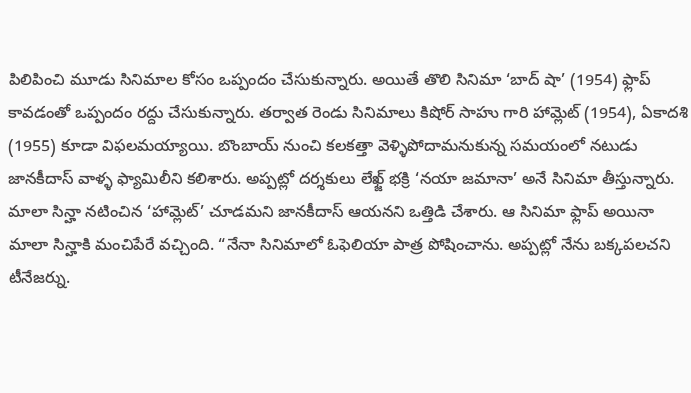పిలిపించి మూడు సినిమాల కోసం ఒప్పందం చేసుకున్నారు. అయితే తొలి సినిమా ‘బాద్ షా’ (1954) ఫ్లాప్ కావడంతో ఒప్పందం రద్దు చేసుకున్నారు. తర్వాత రెండు సినిమాలు కిషోర్ సాహు గారి హామ్లెట్ (1954), ఏకాదశి (1955) కూడా విఫలమయ్యాయి. బొంబాయ్ నుంచి కలకత్తా వెళ్ళిపోదామనుకున్న సమయంలో నటుడు జానకీదాస్ వాళ్ళ ఫ్యామిలీని కలిశారు. అప్పట్లో దర్శకులు లేఖ్జ్ భక్రి ‘నయా జమానా’ అనే సినిమా తీస్తున్నారు.
మాలా సిన్హా నటించిన ‘హామ్లెట్’ చూడమని జానకీదాస్ ఆయనని ఒత్తిడి చేశారు. ఆ సినిమా ఫ్లాప్ అయినా మాలా సిన్హాకి మంచిపేరే వచ్చింది. “నేనా సినిమాలో ఓఫెలియా పాత్ర పోషించాను. అప్పట్లో నేను బక్కపలచని టీనేజర్ను.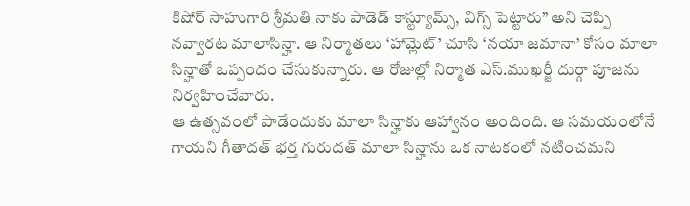కిషోర్ సాహుగారి శ్రీమతి నాకు పాడెడ్ కాస్ట్యూమ్స్, విగ్స్ పెట్టారు” అని చెప్పి నవ్వారట మాలాసిన్హా. ఆ నిర్మాతలు ‘హామ్లెట్’ చూసి ‘నయా జమానా’ కోసం మాలా సిన్హాతో ఒప్పందం చేసుకున్నారు. ఆ రోజుల్లో నిర్మాత ఎస్.ముఖర్జీ దుర్గా పూజను నిర్వహించేవారు.
ఆ ఉత్సవంలో పాడేందుకు మాలా సిన్హాకు ఆహ్వానం అందింది. ఆ సమయంలోనే గాయని గీతాదత్ భర్త గురుదత్ మాలా సిన్హాను ఒక నాటకంలో నటించమని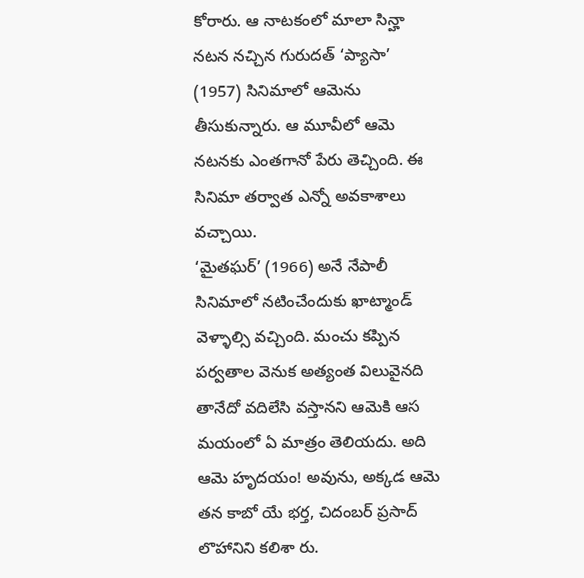కోరారు. ఆ నాటకంలో మాలా సిన్హా నటన నచ్చిన గురుదత్ ‘ప్యాసా’ (1957) సినిమాలో ఆమెను తీసుకున్నారు. ఆ మూవీలో ఆమె నటనకు ఎంతగానో పేరు తెచ్చింది. ఈ సినిమా తర్వాత ఎన్నో అవకాశాలు వచ్చాయి.
‘మైతఘర్’ (1966) అనే నేపాలీ సినిమాలో నటించేందుకు ఖాట్మాండ్ వెళ్ళాల్సి వచ్చింది. మంచు కప్పిన పర్వతాల వెనుక అత్యంత విలువైనది తానేదో వదిలేసి వస్తానని ఆమెకి ఆస మయంలో ఏ మాత్రం తెలియదు. అది ఆమె హృదయం! అవును, అక్కడ ఆమె తన కాబో యే భర్త, చిదంబర్ ప్రసాద్ లొహానిని కలిశా రు.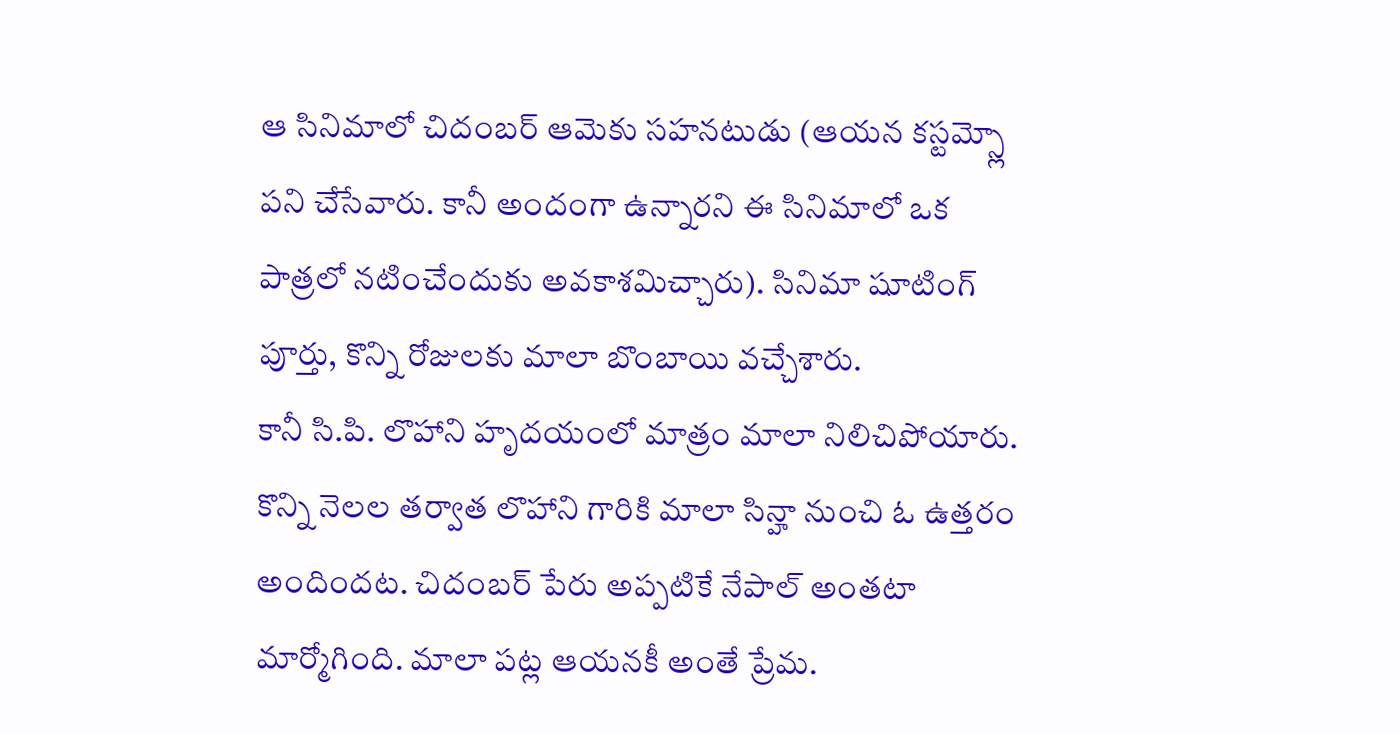ఆ సినిమాలో చిదంబర్ ఆమెకు సహనటుడు (ఆయన కస్టమ్స్లో పని చేసేవారు. కానీ అందంగా ఉన్నారని ఈ సినిమాలో ఒక పాత్రలో నటించేందుకు అవకాశమిచ్చారు). సినిమా షూటింగ్ పూర్తు, కొన్ని రోజులకు మాలా బొంబాయి వచ్చేశారు.
కానీ సి.పి. లొహాని హృదయంలో మాత్రం మాలా నిలిచిపోయారు. కొన్ని నెలల తర్వాత లొహాని గారికి మాలా సిన్హా నుంచి ఓ ఉత్తరం అందిందట. చిదంబర్ పేరు అప్పటికే నేపాల్ అంతటా మార్మోగింది. మాలా పట్ల ఆయనకీ అంతే ప్రేమ.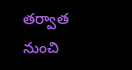తర్వాత నుంచి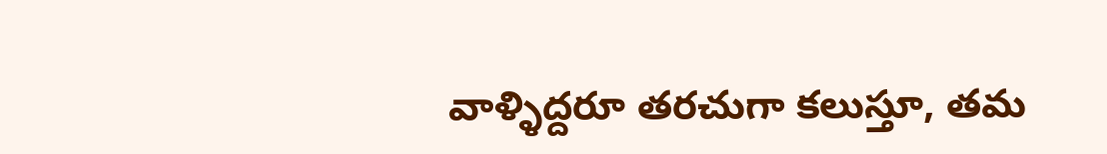వాళ్ళిద్దరూ తరచుగా కలుస్తూ, తమ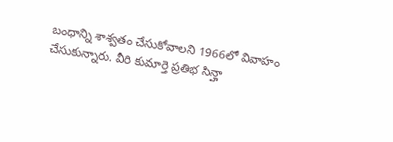బంధాన్ని శాశ్వతం చేసుకోవాలని 1966లో వివాహం చేసుకున్నారు. వీరి కుమార్తె ప్రతిభ సిన్హా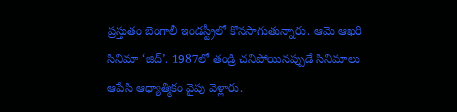ప్రస్తుతం బెంగాలీ ఇండస్ట్రీలో కొనసాగుతున్నారు. ఆమె ఆఖరి సినిమా ‘జిద్’. 1987లో తండ్రి చనిపోయినప్పుడే సినిమాలు ఆపేసి ఆధ్యాత్మికం వైపు వెళ్లారు.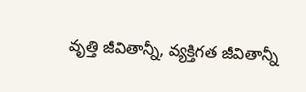వృత్తి జీవితాన్నీ, వ్యక్తిగత జీవితాన్నీ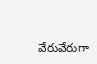వేరువేరుగా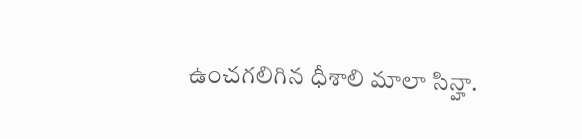ఉంచగలిగిన ధీశాలి మాలా సిన్హా.